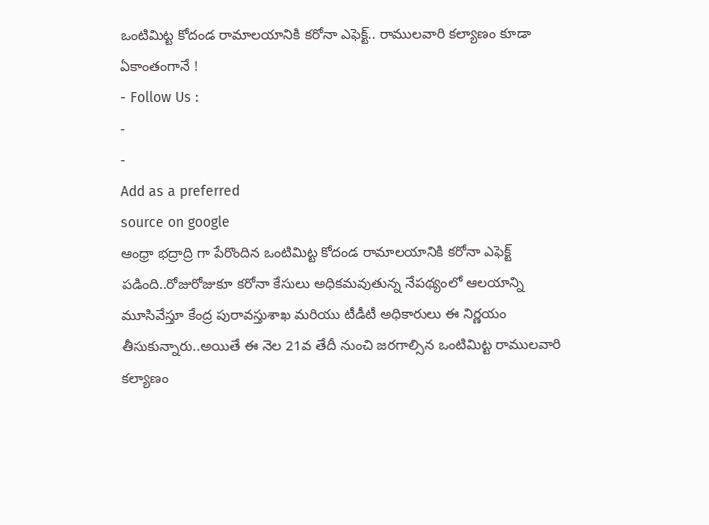ఒంటిమిట్ట కోదండ రామాలయానికి కరోనా ఎఫెక్ట్.. రాములవారి కల్యాణం కూడా ఏకాంతంగానే !
- Follow Us :
-
-
Add as a preferred
source on google
ఆంధ్రా భద్రాద్రి గా పేరొందిన ఒంటిమిట్ట కోదండ రామాలయానికి కరోనా ఎఫెక్ట్ పడింది..రోజురోజుకూ కరోనా కేసులు అధికమవుతున్న నేపథ్యంలో ఆలయాన్ని మూసివేస్తూ కేంద్ర పురావస్తుశాఖ మరియు టీడీటీ అధికారులు ఈ నిర్ణయం తీసుకున్నారు..అయితే ఈ నెల 21వ తేదీ నుంచి జరగాల్సిన ఒంటిమిట్ట రాములవారి కల్యాణం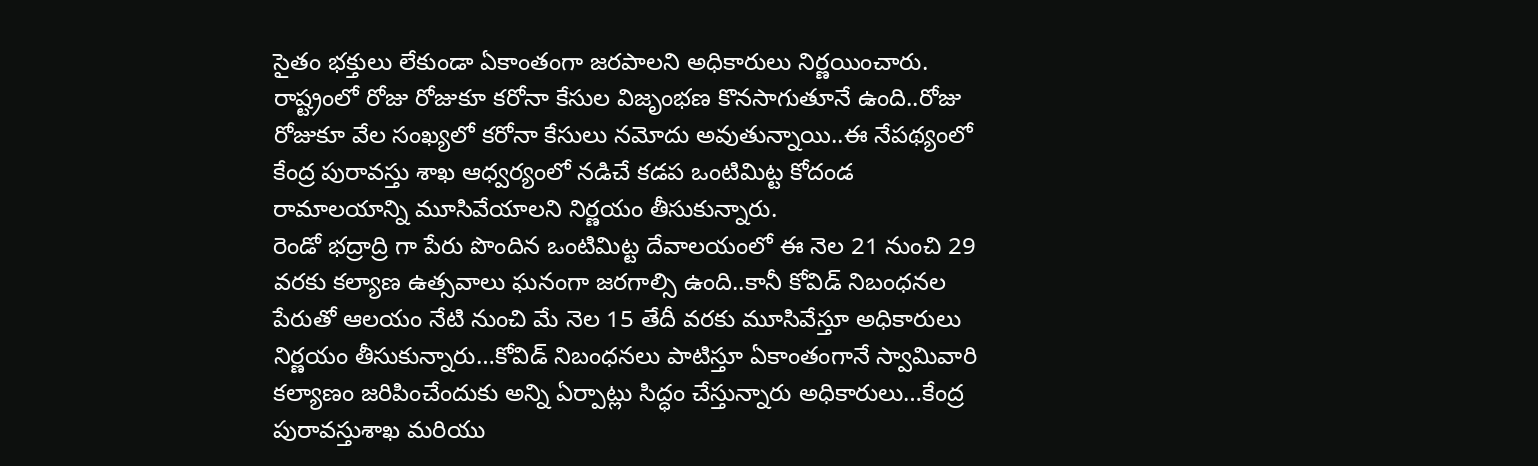సైతం భక్తులు లేకుండా ఏకాంతంగా జరపాలని అధికారులు నిర్ణయించారు. రాష్ట్రంలో రోజు రోజుకూ కరోనా కేసుల విజృంభణ కొనసాగుతూనే ఉంది..రోజు రోజుకూ వేల సంఖ్యలో కరోనా కేసులు నమోదు అవుతున్నాయి..ఈ నేపథ్యంలో కేంద్ర పురావస్తు శాఖ ఆధ్వర్యంలో నడిచే కడప ఒంటిమిట్ట కోదండ రామాలయాన్ని మూసివేయాలని నిర్ణయం తీసుకున్నారు.
రెండో భద్రాద్రి గా పేరు పొందిన ఒంటిమిట్ట దేవాలయంలో ఈ నెల 21 నుంచి 29 వరకు కల్యాణ ఉత్సవాలు ఘనంగా జరగాల్సి ఉంది..కానీ కోవిడ్ నిబంధనల పేరుతో ఆలయం నేటి నుంచి మే నెల 15 తేదీ వరకు మూసివేస్తూ అధికారులు నిర్ణయం తీసుకున్నారు…కోవిడ్ నిబంధనలు పాటిస్తూ ఏకాంతంగానే స్వామివారి కల్యాణం జరిపించేందుకు అన్ని ఏర్పాట్లు సిద్ధం చేస్తున్నారు అధికారులు…కేంద్ర పురావస్తుశాఖ మరియు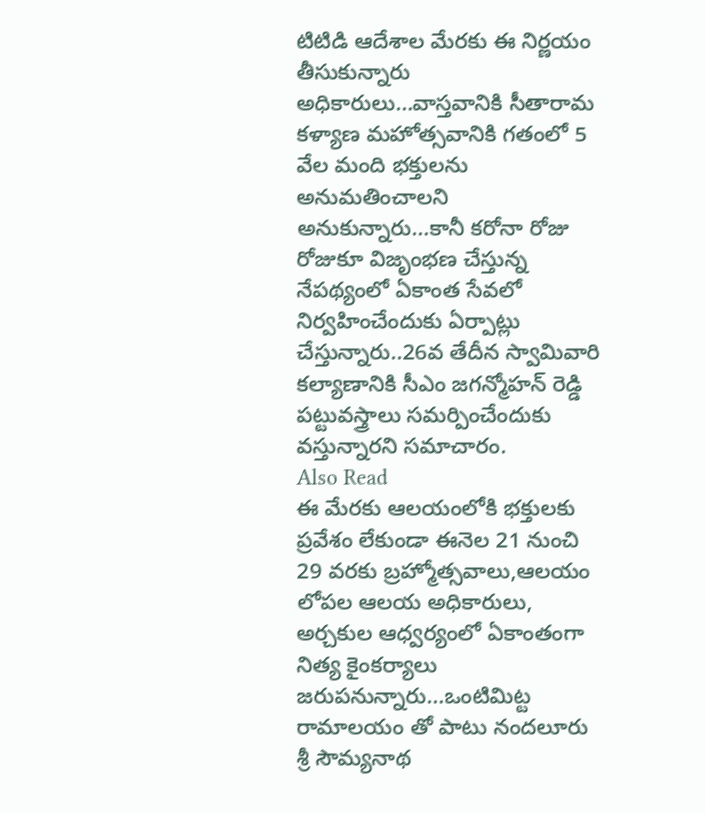టిటిడి ఆదేశాల మేరకు ఈ నిర్ణయం తీసుకున్నారు అధికారులు…వాస్తవానికి సీతారామ కళ్యాణ మహోత్సవానికి గతంలో 5 వేల మంది భక్తులను అనుమతించాలని అనుకున్నారు…కానీ కరోనా రోజు రోజుకూ విజృంభణ చేస్తున్న నేపథ్యంలో ఏకాంత సేవలో నిర్వహించేందుకు ఏర్పాట్లు చేస్తున్నారు..26వ తేదీన స్వామివారి కల్యాణానికి సీఎం జగన్మోహన్ రెడ్డి పట్టువస్త్రాలు సమర్పించేందుకు వస్తున్నారని సమాచారం.
Also Read
ఈ మేరకు ఆలయంలోకి భక్తులకు ప్రవేశం లేకుండా ఈనెల 21 నుంచి 29 వరకు బ్రహ్మోత్సవాలు,ఆలయం లోపల ఆలయ అధికారులు, అర్చకుల ఆధ్వర్యంలో ఏకాంతంగా నిత్య కైంకర్యాలు జరుపనున్నారు…ఒంటిమిట్ట రామాలయం తో పాటు నందలూరు శ్రీ సౌమ్యనాథ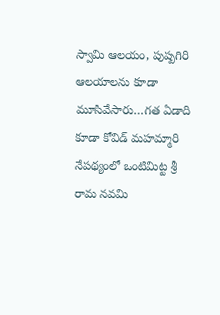స్వామి ఆలయం, పుష్పగిరి ఆలయాలను కూడా మూసివేసారు…గత ఏడాది కూడా కోవిడ్ మహమ్మారి నేపథ్యంలో ఒంటిమిట్ట శ్రీ రామ నవమి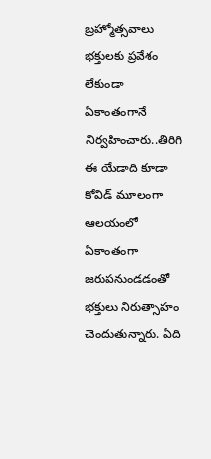బ్రహ్మోత్సవాలు భక్తులకు ప్రవేశం లేకుండా ఏకాంతంగానే నిర్వహించారు..తిరిగి ఈ యేడాది కూడా కోవిడ్ మూలంగా ఆలయంలో ఏకాంతంగా జరుపనుండడంతో భక్తులు నిరుత్సాహం చెందుతున్నారు. ఏది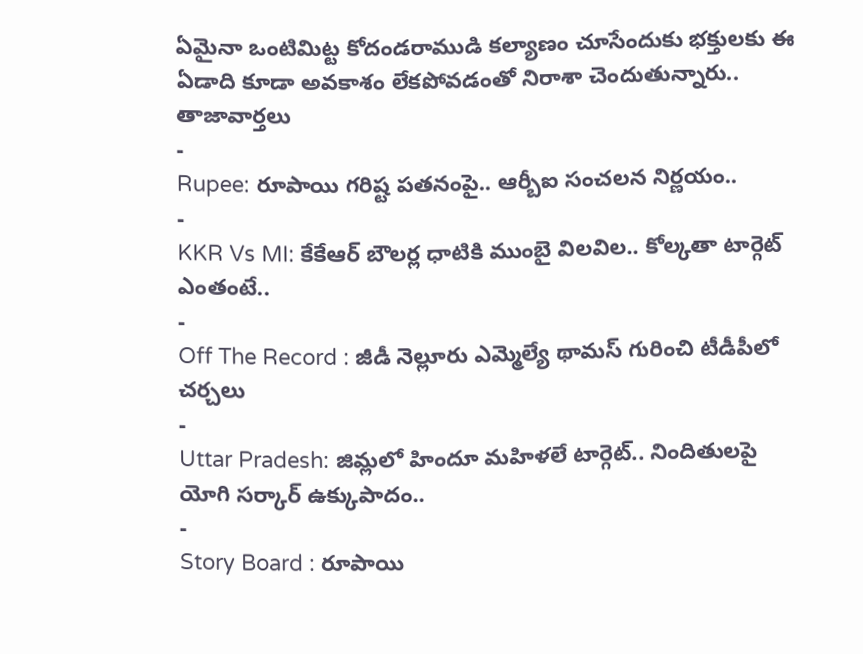ఏమైనా ఒంటిమిట్ట కోదండరాముడి కల్యాణం చూసేందుకు భక్తులకు ఈ ఏడాది కూడా అవకాశం లేకపోవడంతో నిరాశా చెందుతున్నారు..
తాజావార్తలు
-
Rupee: రూపాయి గరిష్ట పతనంపై.. ఆర్బీఐ సంచలన నిర్ణయం..
-
KKR Vs MI: కేకేఆర్ బౌలర్ల ధాటికి ముంబై విలవిల.. కోల్కతా టార్గెట్ ఎంతంటే..
-
Off The Record : జీడీ నెల్లూరు ఎమ్మెల్యే థామస్ గురించి టీడీపీలో చర్చలు
-
Uttar Pradesh: జిమ్లలో హిందూ మహిళలే టార్గెట్.. నిందితులపై యోగి సర్కార్ ఉక్కుపాదం..
-
Story Board : రూపాయి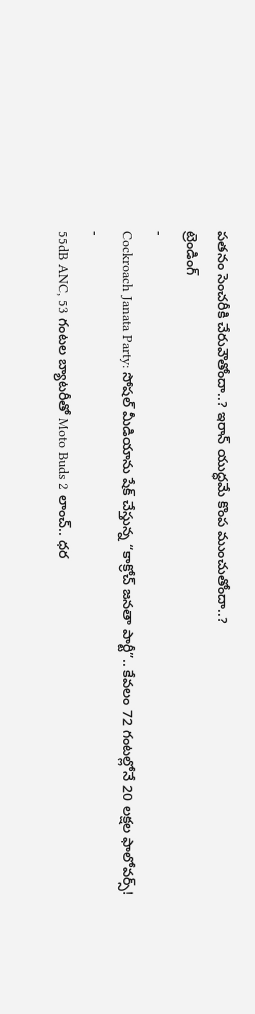పతనం సెంచరీకి చేరువౌతోందా..? ఇరాన్ యుద్ధమే కొంప ముంచుతోందా..?
ట్రెండింగ్
-
Cockroach Janata Party: సోషల్ మీడియాను షేక్ చేస్తున్న “కాక్రోచ్ జనతా పార్టీ”.. కేవలం 72 గంటల్లోనే 20 లక్షల ఫాలోవర్స్!
-
55dB ANC, 53 గంటల బ్యాటరీతో Moto Buds 2 లాంచ్.. ధర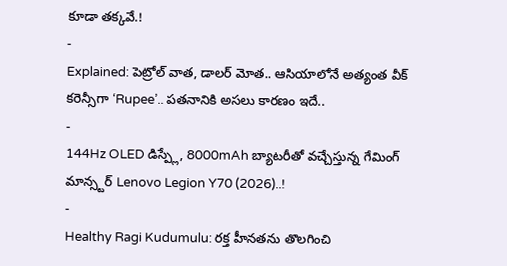కూడా తక్కవే.!
-
Explained: పెట్రోల్ వాత, డాలర్ మోత.. ఆసియాలోనే అత్యంత వీక్ కరెన్సీగా ‘Rupee’.. పతనానికి అసలు కారణం ఇదే..
-
144Hz OLED డిస్ప్లే, 8000mAh బ్యాటరీతో వచ్చేస్తున్న గేమింగ్ మాన్స్టర్ Lenovo Legion Y70 (2026)..!
-
Healthy Ragi Kudumulu: రక్త హీనతను తొలగించి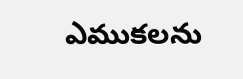ఎముకలను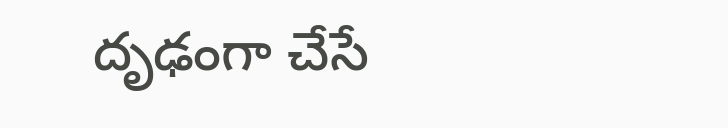దృఢంగా చేసే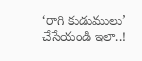‘రాగి కుడుములు’ చేసేయండి ఇలా..!